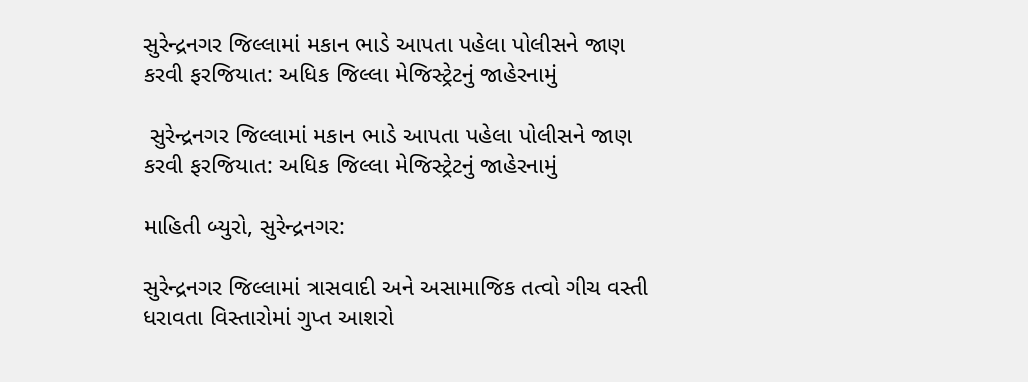સુરેન્દ્રનગર જિલ્લામાં મકાન ભાડે આપતા પહેલા પોલીસને જાણ કરવી ફરજિયાત: અધિક જિલ્લા મેજિસ્ટ્રેટનું જાહેરનામું

 સુરેન્દ્રનગર જિલ્લામાં મકાન ભાડે આપતા પહેલા પોલીસને જાણ કરવી ફરજિયાત: અધિક જિલ્લા મેજિસ્ટ્રેટનું જાહેરનામું

માહિતી બ્યુરો, સુરેન્દ્રનગર:

સુરેન્દ્રનગર જિલ્લામાં ત્રાસવાદી અને અસામાજિક તત્વો ગીચ વસ્તી ધરાવતા વિસ્તારોમાં ગુપ્ત આશરો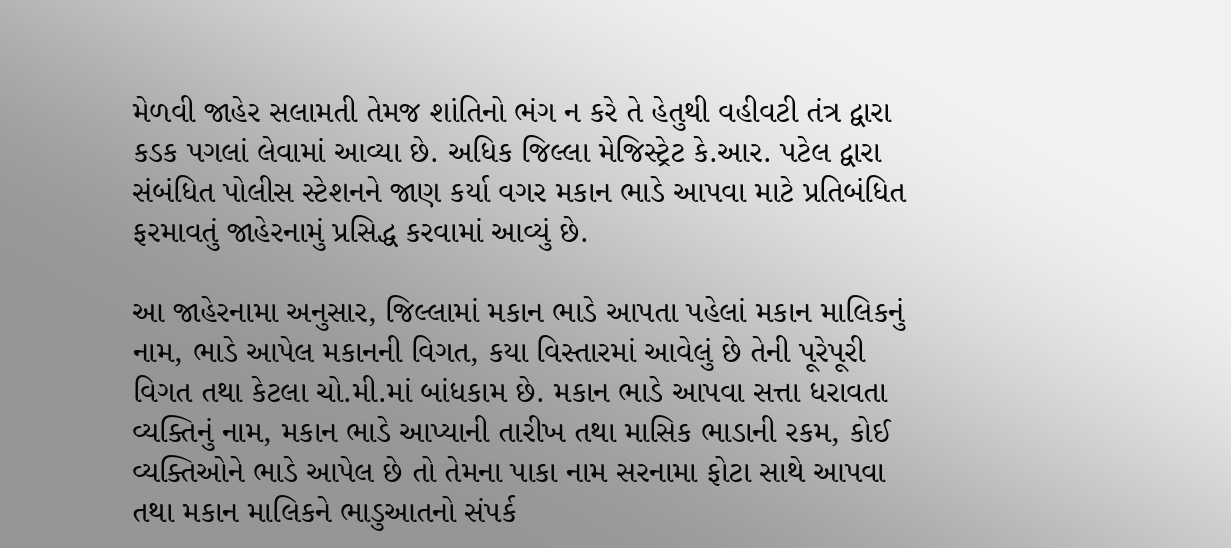મેળવી જાહેર સલામતી તેમજ શાંતિનો ભંગ ન કરે તે હેતુથી વહીવટી તંત્ર દ્વારા કડક પગલાં લેવામાં આવ્યા છે. અધિક જિલ્લા મેજિસ્ટ્રેટ કે.આર. પટેલ દ્વારા સંબંધિત પોલીસ સ્ટેશનને જાણ કર્યા વગર મકાન ભાડે આપવા માટે પ્રતિબંધિત ફરમાવતું જાહેરનામું પ્રસિદ્ધ કરવામાં આવ્યું છે.

આ જાહેરનામા અનુસાર, જિલ્લામાં મકાન ભાડે આપતા પહેલાં મકાન માલિકનું નામ, ભાડે આપેલ મકાનની વિગત, કયા વિસ્તારમાં આવેલું છે તેની પૂરેપૂરી વિગત તથા કેટલા ચો.મી.માં બાંધકામ છે. મકાન ભાડે આપવા સત્તા ધરાવતા વ્યક્તિનું નામ, મકાન ભાડે આપ્યાની તારીખ તથા માસિક ભાડાની રકમ, કોઈ વ્યક્તિઓને ભાડે આપેલ છે તો તેમના પાકા નામ સરનામા ફોટા સાથે આપવા તથા મકાન માલિકને ભાડુઆતનો સંપર્ક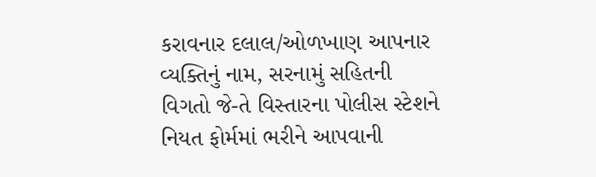કરાવનાર દલાલ/ઓળખાણ આપનાર વ્યક્તિનું નામ, સરનામું સહિતની વિગતો જે-તે વિસ્તારના પોલીસ સ્ટેશને નિયત ફોર્મમાં ભરીને આપવાની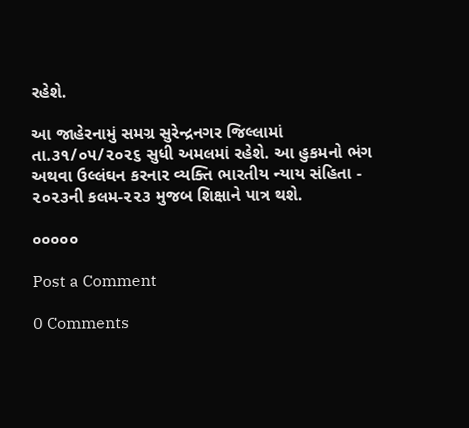રહેશે.

આ જાહેરનામું સમગ્ર સુરેન્દ્રનગર જિલ્લામાં તા.૩૧/૦૫/૨૦૨૬ સુધી અમલમાં રહેશે. આ હુકમનો ભંગ અથવા ઉલ્લંઘન કરનાર વ્યક્તિ ભારતીય ન્યાય સંહિતા - ૨૦૨૩ની કલમ-૨૨૩ મુજબ શિક્ષાને પાત્ર થશે.

૦૦૦૦૦

Post a Comment

0 Comments